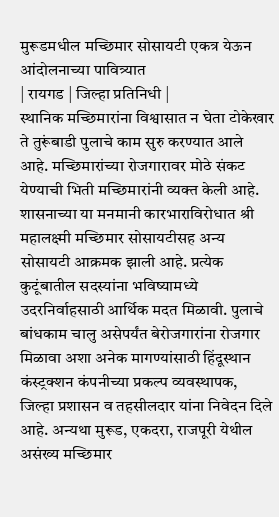मुरूडमधील मच्छिमार सोसायटी एकत्र येऊन आंदोलनाच्या पावित्र्यात
| रायगड | जिल्हा प्रतिनिधी |
स्थानिक मच्छिमारांना विश्वासात न घेता टोकेखार ते तुरूंबाडी पुलाचे काम सुरु करण्यात आले आहे. मच्छिमारांच्या रोजगारावर मोठे संकट येण्याची भिती मच्छिमारांनी व्यक्त केली आहे. शासनाच्या या मनमानी कारभाराविरोधात श्री महालक्ष्मी मच्छिमार सोसायटीसह अन्य सोसायटी आक्रमक झाली आहे. प्रत्येक कुटूंबातील सदस्यांना भविष्यामध्ये उदरनिर्वाहसाठी आर्थिक मदत मिळावी. पुलाचे बांधकाम चालु असेपर्यंत बेरोजगारांना रोजगार मिळावा अशा अनेक मागण्यांसाठी हिंदूस्थान कंस्ट्रक्शन कंपनीच्या प्रकल्प व्यवस्थापक, जिल्हा प्रशासन व तहसीलदार यांना निवेदन दिले आहे. अन्यथा मुरूड, एकदरा, राजपूरी येथील असंख्य मच्छिमार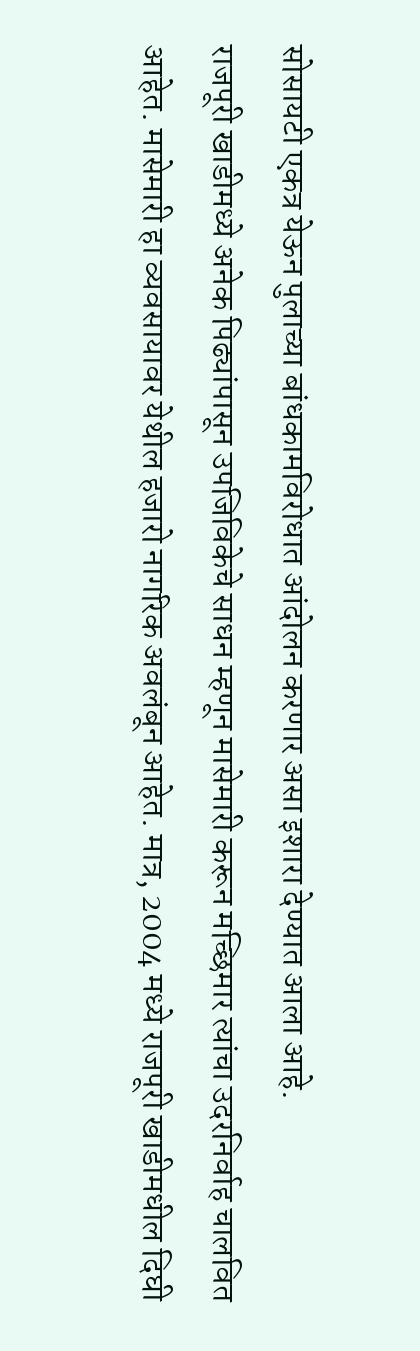सोसायटी एकत्र येऊन पुलाच्या बांधकामविरोधात आंदोलन करणार असा इशारा देण्यात आला आहे.
राजपूरी खाडीमध्ये अनेक पिढ्यांपासून उपजिविकेचे साधन म्हणून मासेमारी करून मच्छिमार त्यांचा उदरनिर्वाह चालवित आहेत. मासेमारी हा व्यवसायावर येथील हजारो नागरिक अवलंबून आहेत. मात्र, 2004 मध्ये राजपूरी खाडीमधील दिघी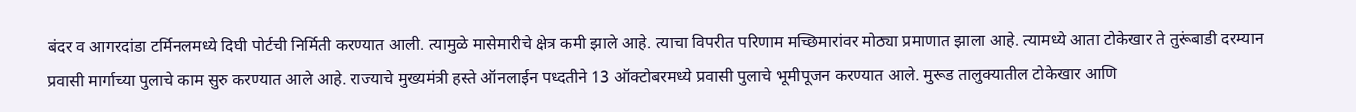बंदर व आगरदांडा टर्मिनलमध्ये दिघी पोर्टची निर्मिती करण्यात आली. त्यामुळे मासेमारीचे क्षेत्र कमी झाले आहे. त्याचा विपरीत परिणाम मच्छिमारांवर मोठ्या प्रमाणात झाला आहे. त्यामध्ये आता टोकेखार ते तुरूंबाडी दरम्यान प्रवासी मार्गाच्या पुलाचे काम सुरु करण्यात आले आहे. राज्याचे मुख्यमंत्री हस्ते ऑनलाईन पध्दतीने 13 ऑक्टोबरमध्ये प्रवासी पुलाचे भूमीपूजन करण्यात आले. मुरूड तालुक्यातील टोकेखार आणि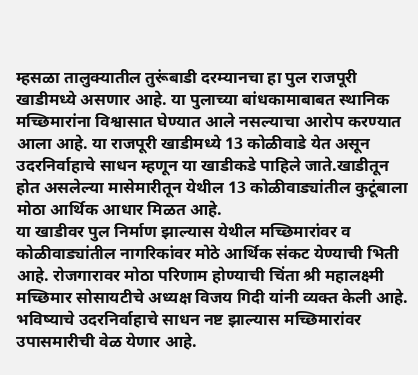म्हसळा तालुक्यातील तुरूंबाडी दरम्यानचा हा पुल राजपूरी खाडीमध्ये असणार आहे. या पुलाच्या बांधकामाबाबत स्थानिक मच्छिमारांना विश्वासात घेण्यात आले नसल्याचा आरोप करण्यात आला आहे. या राजपूरी खाडीमध्ये 13 कोळीवाडे येत असून उदरनिर्वाहाचे साधन म्हणून या खाडीकडे पाहिले जाते.खाडीतून होत असलेल्या मासेमारीतून येथील 13 कोळीवाड्यांतील कुटूंबाला मोठा आर्थिक आधार मिळत आहे.
या खाडीवर पुल निर्माण झाल्यास येथील मच्छिमारांवर व कोळीवाड्यांतील नागरिकांवर मोठे आर्थिक संकट येण्याची भिती आहे. रोजगारावर मोठा परिणाम होण्याची चिंता श्री महालक्ष्मी मच्छिमार सोसायटीचे अध्यक्ष विजय गिदी यांनी व्यक्त केली आहे. भविष्याचे उदरनिर्वाहाचे साधन नष्ट झाल्यास मच्छिमारांवर उपासमारीची वेळ येणार आहे.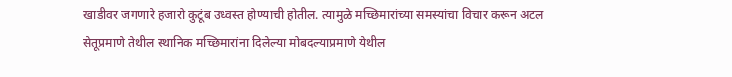खाडीवर जगणारे हजारो कुटूंब उध्वस्त होण्याची होतील. त्यामुळे मच्छिमारांच्या समस्यांचा विचार करून अटल सेतूप्रमाणे तेथील स्थानिक मच्छिमारांना दिलेल्या मोबदल्याप्रमाणे येथील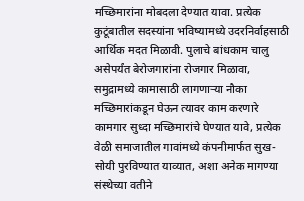मच्छिमारांना मोबदला देण्यात यावा. प्रत्येक कुटूंबातील सदस्यांना भविष्यामध्ये उदरनिर्वाहसाठी आर्थिक मदत मिळावी. पुलाचे बांधकाम चालु असेपर्यंत बेरोजगारांना रोजगार मिळावा, समुद्रामध्ये कामासाठी लागणाऱ्या नौका मच्छिमारांकडून घेऊन त्यावर काम करणारे कामगार सुध्दा मच्छिमारांचे घेण्यात यावे, प्रत्येक वेळी समाजातील गावांमध्ये कंपनीमार्फत सुख-सोयी पुरविण्यात याव्यात, अशा अनेक मागण्या संस्थेच्या वतीने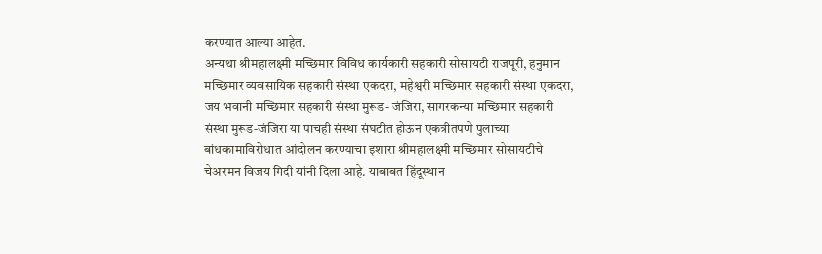करण्यात आल्या आहेत.
अन्यथा श्रीमहालक्ष्मी मच्छिमार विविध कार्यकारी सहकारी सोसायटी राजपूरी, हनुमान मच्छिमार व्यवसायिक सहकारी संस्था एकदरा, महेश्वरी मच्छिमार सहकारी संस्था एकदरा, जय भवानी मच्छिमार सहकारी संस्था मुरूड- जंजिरा, सागरकन्या मच्छिमार सहकारी संस्था मुरूड-जंजिरा या पाचही संस्था संघटीत होऊन एकत्रीतपणे पुलाच्या बांधकामाविरोधात आंदोलन करण्याचा इशारा श्रीमहालक्ष्मी मच्छिमार सोसायटीचे चेअरमन विजय गिदी यांनी दिला आहे. याबाबत हिंदूस्थान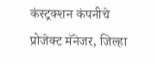कंस्ट्रक्शन कंपनीचे प्रोजेक्ट मॅनेजर, जिल्हा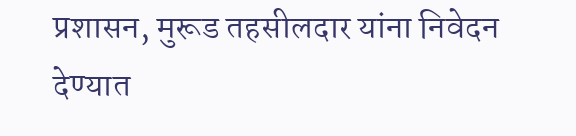प्रशासन, मुरूड तहसीलदार यांना निवेदन देण्यात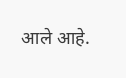आले आहे.